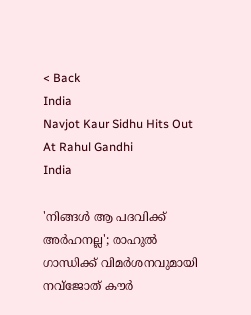< Back
India
Navjot Kaur Sidhu Hits Out At Rahul Gandhi
India

'നിങ്ങള്‍ ആ പദവിക്ക് അര്‍ഹനല്ല'; രാഹുല്‍ ഗാന്ധിക്ക് വിമര്‍ശനവുമായി നവ്‌ജോത് കൗര്‍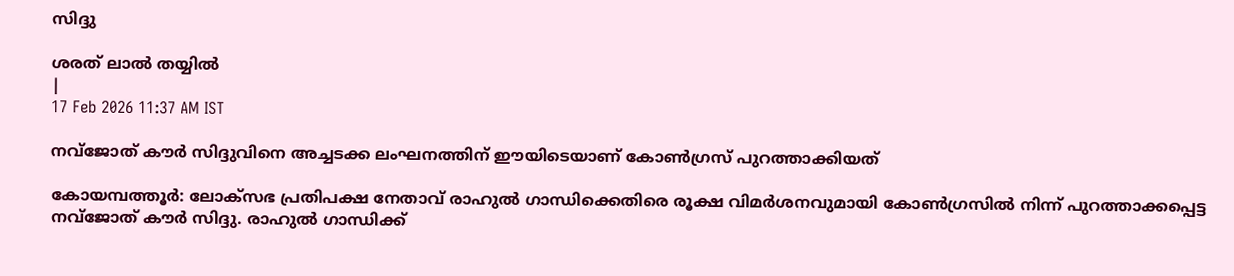സിദ്ദു

ശരത് ലാൽ തയ്യിൽ
|
17 Feb 2026 11:37 AM IST

നവ്‌ജോത് കൗര്‍ സിദ്ദുവിനെ അച്ചടക്ക ലംഘനത്തിന് ഈയിടെയാണ് കോണ്‍ഗ്രസ് പുറത്താക്കിയത്

കോയമ്പത്തൂര്‍: ലോക്‌സഭ പ്രതിപക്ഷ നേതാവ് രാഹുല്‍ ഗാന്ധിക്കെതിരെ രൂക്ഷ വിമര്‍ശനവുമായി കോണ്‍ഗ്രസില്‍ നിന്ന് പുറത്താക്കപ്പെട്ട നവ്‌ജോത് കൗര്‍ സിദ്ദു. രാഹുല്‍ ഗാന്ധിക്ക്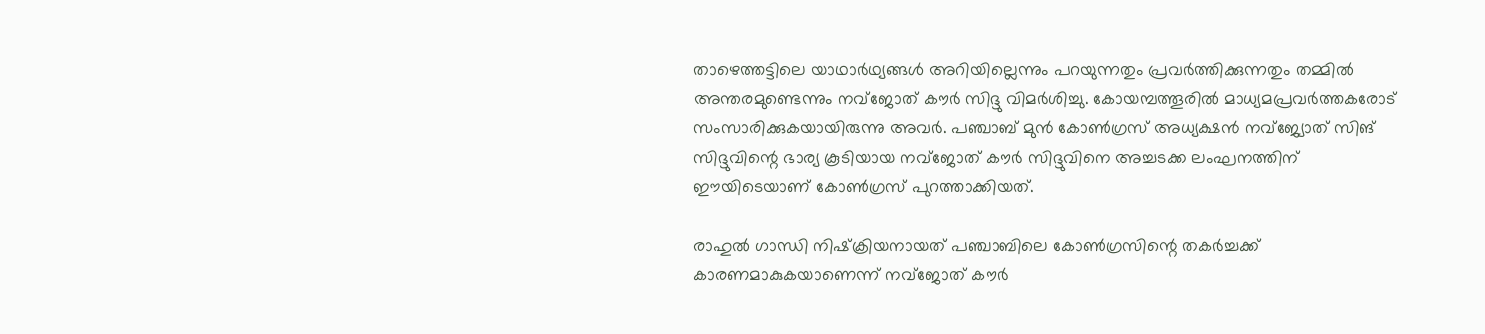താഴെത്തട്ടിലെ യാഥാര്‍ഥ്യങ്ങള്‍ അറിയില്ലെന്നും പറയുന്നതും പ്രവര്‍ത്തിക്കുന്നതും തമ്മില്‍ അന്തരമുണ്ടെന്നും നവ്‌ജോത് കൗര്‍ സിദ്ദു വിമര്‍ശിച്ചു. കോയമ്പത്തൂരില്‍ മാധ്യമപ്രവര്‍ത്തകരോട് സംസാരിക്കുകയായിരുന്നു അവര്‍. പഞ്ചാബ് മുന്‍ കോണ്‍ഗ്രസ് അധ്യക്ഷന്‍ നവ്‌ജ്യോത് സിങ് സിദ്ദുവിന്റെ ഭാര്യ കൂടിയായ നവ്‌ജോത് കൗര്‍ സിദ്ദുവിനെ അച്ചടക്ക ലംഘനത്തിന് ഈയിടെയാണ് കോണ്‍ഗ്രസ് പുറത്താക്കിയത്.

രാഹുല്‍ ഗാന്ധി നിഷ്‌ക്രിയനായത് പഞ്ചാബിലെ കോണ്‍ഗ്രസിന്റെ തകര്‍ച്ചക്ക് കാരണമാകുകയാണെന്ന് നവ്‌ജോത് കൗര്‍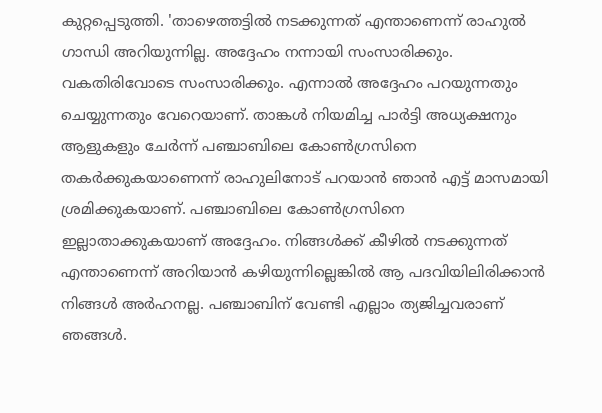കുറ്റപ്പെടുത്തി. 'താഴെത്തട്ടില്‍ നടക്കുന്നത് എന്താണെന്ന് രാഹുല്‍ ഗാന്ധി അറിയുന്നില്ല. അദ്ദേഹം നന്നായി സംസാരിക്കും. വകതിരിവോടെ സംസാരിക്കും. എന്നാല്‍ അദ്ദേഹം പറയുന്നതും ചെയ്യുന്നതും വേറെയാണ്. താങ്കള്‍ നിയമിച്ച പാര്‍ട്ടി അധ്യക്ഷനും ആളുകളും ചേര്‍ന്ന് പഞ്ചാബിലെ കോണ്‍ഗ്രസിനെ തകര്‍ക്കുകയാണെന്ന് രാഹുലിനോട് പറയാന്‍ ഞാന്‍ എട്ട് മാസമായി ശ്രമിക്കുകയാണ്. പഞ്ചാബിലെ കോണ്‍ഗ്രസിനെ ഇല്ലാതാക്കുകയാണ് അദ്ദേഹം. നിങ്ങള്‍ക്ക് കീഴില്‍ നടക്കുന്നത് എന്താണെന്ന് അറിയാന്‍ കഴിയുന്നില്ലെങ്കില്‍ ആ പദവിയിലിരിക്കാന്‍ നിങ്ങള്‍ അര്‍ഹനല്ല. പഞ്ചാബിന് വേണ്ടി എല്ലാം ത്യജിച്ചവരാണ് ഞങ്ങള്‍.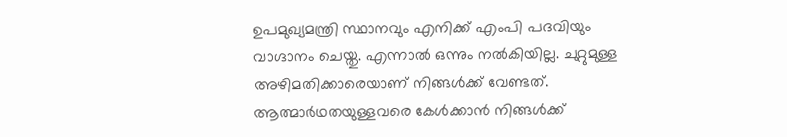ഉപമുഖ്യമന്ത്രി സ്ഥാനവും എനിക്ക് എംപി പദവിയും വാഗ്ദാനം ചെയ്തു. എന്നാല്‍ ഒന്നും നല്‍കിയില്ല. ചുറ്റുമുള്ള അഴിമതിക്കാരെയാണ് നിങ്ങള്‍ക്ക് വേണ്ടത്. ആത്മാര്‍ഥതയുള്ളവരെ കേള്‍ക്കാന്‍ നിങ്ങള്‍ക്ക്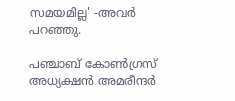സമയമില്ല' -അവര്‍ പറഞ്ഞു.

പഞ്ചാബ് കോണ്‍ഗ്രസ് അധ്യക്ഷന്‍ അമരീന്ദര്‍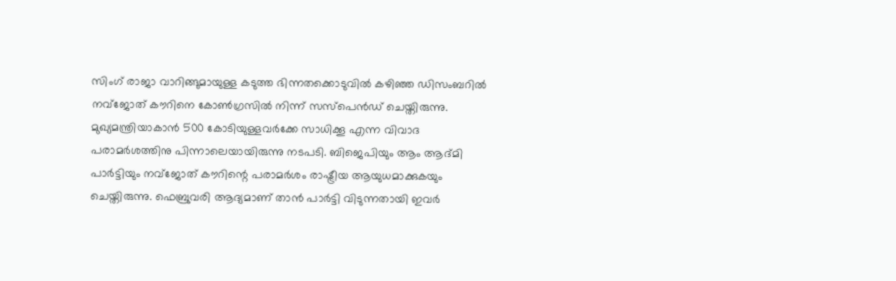സിംഗ് രാജാ വാറിങ്ങുമായുള്ള കടുത്ത ഭിന്നതക്കൊടുവില്‍ കഴിഞ്ഞ ഡിസംബറില്‍ നവ്‌ജോത് കൗറിനെ കോണ്‍ഗ്രസില്‍ നിന്ന് സസ്‌പെന്‍ഡ് ചെയ്തിരുന്നു. മുഖ്യമന്ത്രിയാകാന്‍ 500 കോടിയുള്ളവര്‍ക്കേ സാധിക്കൂ എന്ന വിവാദ പരാമര്‍ശത്തിനു പിന്നാലെയായിരുന്നു നടപടി. ബിജെപിയും ആം ആദ്മി പാര്‍ട്ടിയും നവ്‌ജോത് കൗറിന്റെ പരാമര്‍ശം രാഷ്ട്രീയ ആയുധമാക്കുകയും ചെയ്തിരുന്നു. ഫെബ്രുവരി ആദ്യമാണ് താന്‍ പാര്‍ട്ടി വിടുന്നതായി ഇവര്‍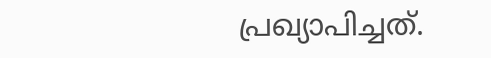പ്രഖ്യാപിച്ചത്.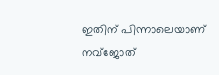ഇതിന് പിന്നാലെയാണ് നവ്‌ജോത്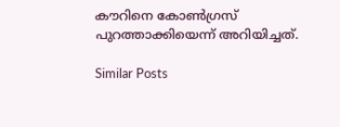കൗറിനെ കോണ്‍ഗ്രസ് പുറത്താക്കിയെന്ന് അറിയിച്ചത്.

Similar Posts